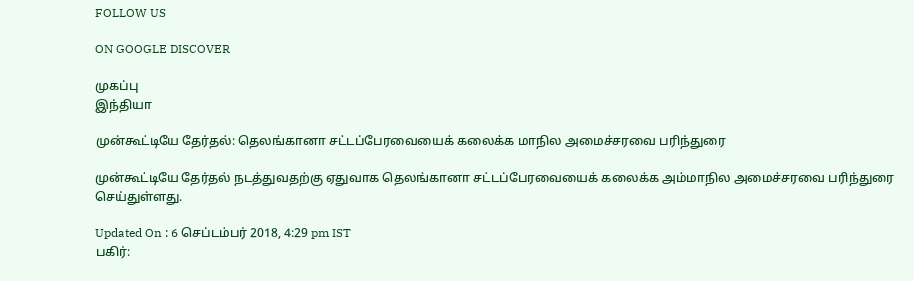FOLLOW US

ON GOOGLE DISCOVER

முகப்பு
இந்தியா

முன்கூட்டியே தேர்தல்: தெலங்கானா சட்டப்பேரவையைக் கலைக்க மாநில அமைச்சரவை பரிந்துரை

முன்கூட்டியே தேர்தல் நடத்துவதற்கு ஏதுவாக தெலங்கானா சட்டப்பேரவையைக் கலைக்க அம்மாநில அமைச்சரவை பரிந்துரை செய்துள்ளது.

Updated On : 6 செப்டம்பர் 2018, 4:29 pm IST
பகிர்: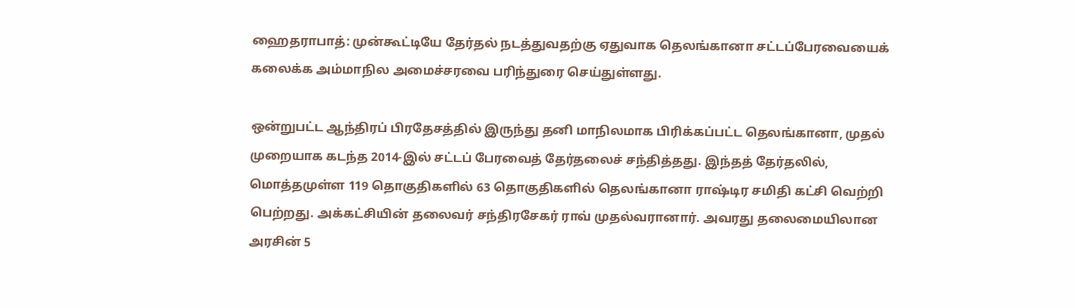ஹைதராபாத்: முன்கூட்டியே தேர்தல் நடத்துவதற்கு ஏதுவாக தெலங்கானா சட்டப்பேரவையைக் கலைக்க அம்மாநில அமைச்சரவை பரிந்துரை செய்துள்ளது.

ஒன்றுபட்ட ஆந்திரப் பிரதேசத்தில் இருந்து தனி மாநிலமாக பிரிக்கப்பட்ட தெலங்கானா, முதல் முறையாக கடந்த 2014-இல் சட்டப் பேரவைத் தேர்தலைச் சந்தித்தது. இந்தத் தேர்தலில், மொத்தமுள்ள 119 தொகுதிகளில் 63 தொகுதிகளில் தெலங்கானா ராஷ்டிர சமிதி கட்சி வெற்றி பெற்றது. அக்கட்சியின் தலைவர் சந்திரசேகர் ராவ் முதல்வரானார். அவரது தலைமையிலான அரசின் 5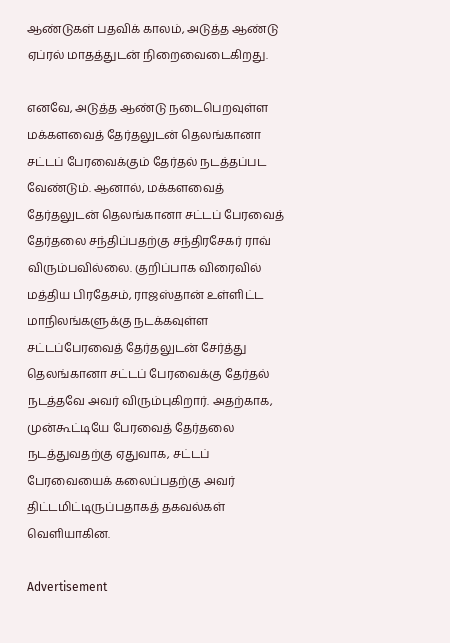ஆண்டுகள் பதவிக் காலம், அடுத்த ஆண்டு ஏப்ரல் மாதத்துடன் நிறைவைடைகிறது.

எனவே, அடுத்த ஆண்டு நடைபெறவுள்ள மக்களவைத் தேர்தலுடன் தெலங்கானா சட்டப் பேரவைக்கும் தேர்தல் நடத்தப்பட வேண்டும். ஆனால், மக்களவைத் தேர்தலுடன் தெலங்கானா சட்டப் பேரவைத் தேர்தலை சந்திப்பதற்கு சந்திரசேகர் ராவ் விரும்பவில்லை. குறிப்பாக விரைவில் மத்திய பிரதேசம், ராஜஸ்தான் உள்ளிட்ட மாநிலங்களுக்கு நடக்கவுள்ள சட்டப்பேரவைத் தேர்தலுடன் சேர்த்து தெலங்கானா சட்டப் பேரவைக்கு தேர்தல் நடத்தவே அவர் விரும்புகிறார். அதற்காக, முன்கூட்டியே பேரவைத் தேர்தலை நடத்துவதற்கு ஏதுவாக, சட்டப் பேரவையைக் கலைப்பதற்கு அவர் திட்டமிட்டிருப்பதாகத் தகவல்கள் வெளியாகின.

Advertisement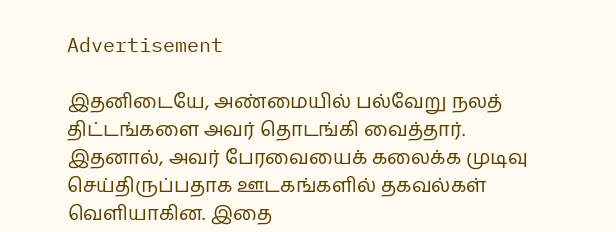Advertisement

இதனிடையே, அண்மையில் பல்வேறு நலத் திட்டங்களை அவர் தொடங்கி வைத்தார். இதனால், அவர் பேரவையைக் கலைக்க முடிவு செய்திருப்பதாக ஊடகங்களில் தகவல்கள் வெளியாகின. இதை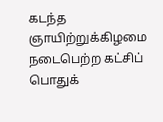கடந்த ஞாயிற்றுக்கிழமை நடைபெற்ற கட்சிப் பொதுக்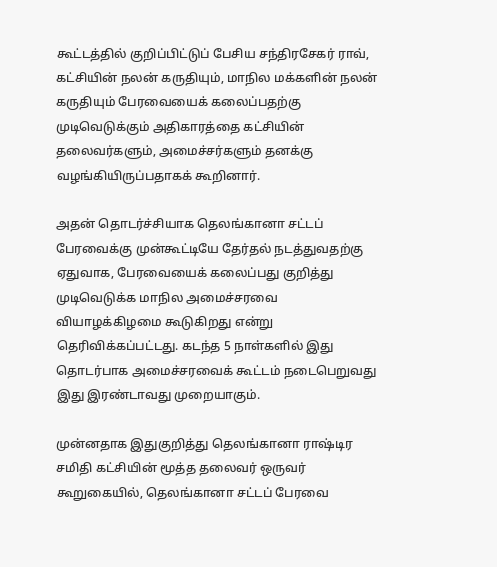கூட்டத்தில் குறிப்பிட்டுப் பேசிய சந்திரசேகர் ராவ், கட்சியின் நலன் கருதியும், மாநில மக்களின் நலன் கருதியும் பேரவையைக் கலைப்பதற்கு முடிவெடுக்கும் அதிகாரத்தை கட்சியின் தலைவர்களும், அமைச்சர்களும் தனக்கு வழங்கியிருப்பதாகக் கூறினார்.

அதன் தொடர்ச்சியாக தெலங்கானா சட்டப் பேரவைக்கு முன்கூட்டியே தேர்தல் நடத்துவதற்கு ஏதுவாக, பேரவையைக் கலைப்பது குறித்து முடிவெடுக்க மாநில அமைச்சரவை வியாழக்கிழமை கூடுகிறது என்று தெரிவிக்கப்பட்டது. கடந்த 5 நாள்களில் இது தொடர்பாக அமைச்சரவைக் கூட்டம் நடைபெறுவது இது இரண்டாவது முறையாகும்.

முன்னதாக இதுகுறித்து தெலங்கானா ராஷ்டிர சமிதி கட்சியின் மூத்த தலைவர் ஒருவர் கூறுகையில், தெலங்கானா சட்டப் பேரவை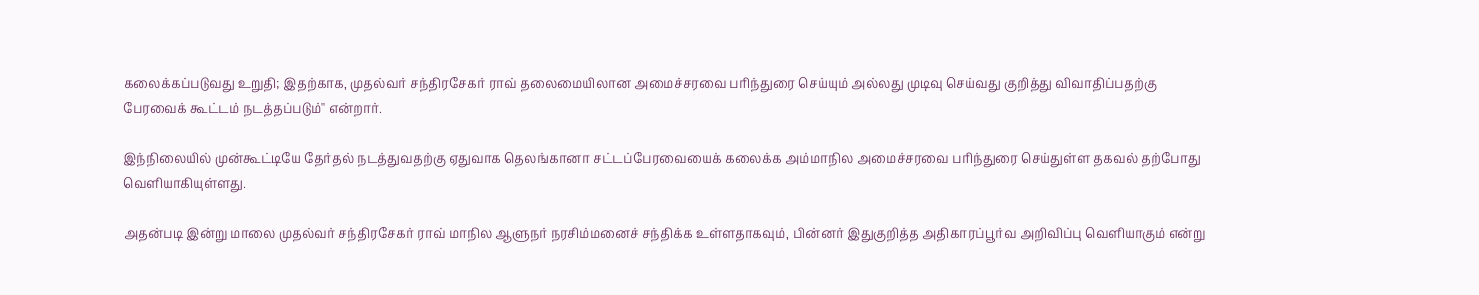கலைக்கப்படுவது உறுதி; இதற்காக, முதல்வர் சந்திரசேகர் ராவ் தலைமையிலான அமைச்சரவை பரிந்துரை செய்யும் அல்லது முடிவு செய்வது குறித்து விவாதிப்பதற்கு பேரவைக் கூட்டம் நடத்தப்படும்'' என்றார்.

இந்நிலையில் முன்கூட்டியே தேர்தல் நடத்துவதற்கு ஏதுவாக தெலங்கானா சட்டப்பேரவையைக் கலைக்க அம்மாநில அமைச்சரவை பரிந்துரை செய்துள்ள தகவல் தற்போது வெளியாகியுள்ளது.

அதன்படி இன்று மாலை முதல்வர் சந்திரசேகர் ராவ் மாநில ஆளுநர் நரசிம்மனைச் சந்திக்க உள்ளதாகவும், பின்னர் இதுகுறித்த அதிகாரப்பூர்வ அறிவிப்பு வெளியாகும் என்று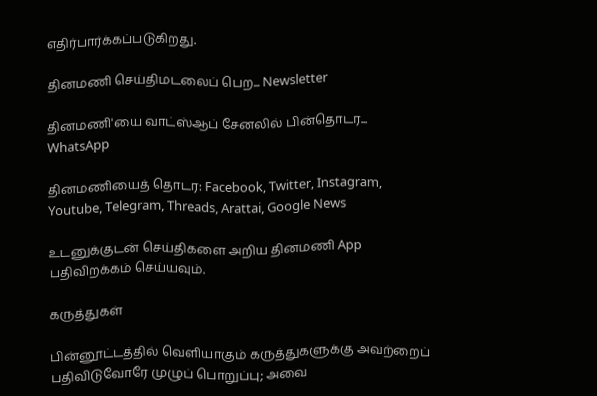எதிர்பார்க்கப்படுகிறது.

தினமணி செய்திமடலைப் பெற... Newsletter

தினமணி'யை வாட்ஸ்ஆப் சேனலில் பின்தொடர... WhatsApp

தினமணியைத் தொடர: Facebook, Twitter, Instagram, Youtube, Telegram, Threads, Arattai, Google News

உடனுக்குடன் செய்திகளை அறிய தினமணி App பதிவிறக்கம் செய்யவும்.

கருத்துகள்

பின்னூட்டத்தில் வெளியாகும் கருத்துகளுக்கு அவற்றைப் பதிவிடுவோரே முழுப் பொறுப்பு; அவை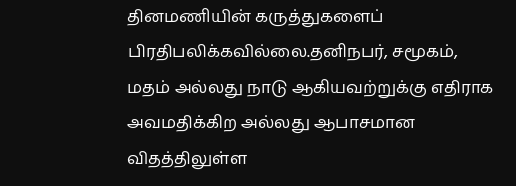தினமணியின் கருத்துகளைப் பிரதிபலிக்கவில்லை.தனிநபர், சமூகம், மதம் அல்லது நாடு ஆகியவற்றுக்கு எதிராக அவமதிக்கிற அல்லது ஆபாசமான விதத்திலுள்ள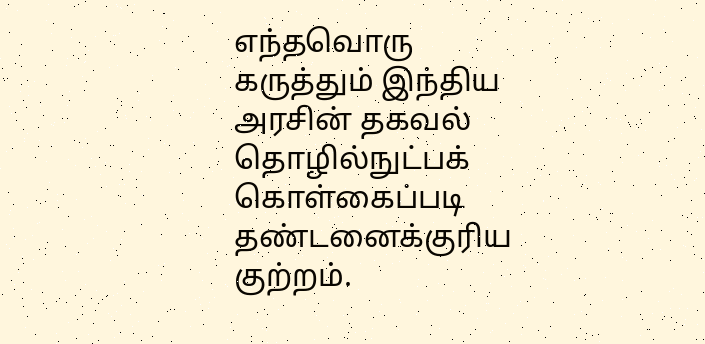எந்தவொரு கருத்தும் இந்திய அரசின் தகவல் தொழில்நுட்பக் கொள்கைப்படி தண்டனைக்குரிய குற்றம்.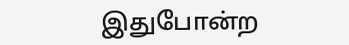இதுபோன்ற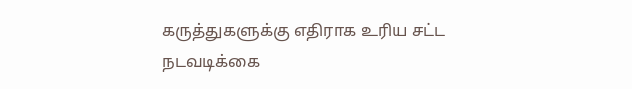கருத்துகளுக்கு எதிராக உரிய சட்ட நடவடிக்கை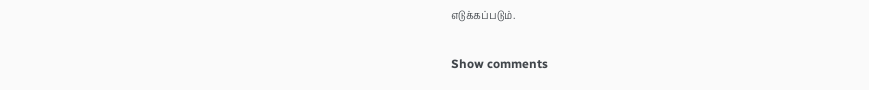எடுக்கப்படும்.

Show comments